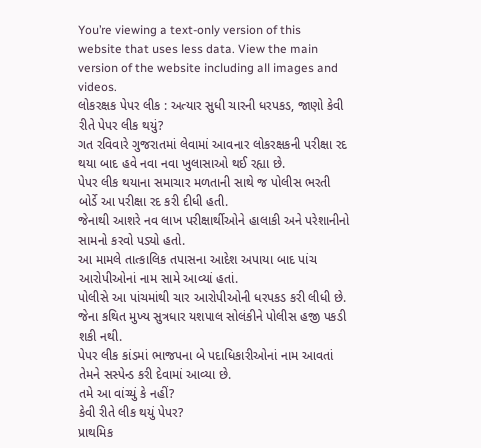You’re viewing a text-only version of this website that uses less data. View the main version of the website including all images and videos.
લોકરક્ષક પેપર લીક : અત્યાર સુધી ચારની ધરપકડ, જાણો કેવી રીતે પેપર લીક થયું?
ગત રવિવારે ગુજરાતમાં લેવામાં આવનાર લોકરક્ષકની પરીક્ષા રદ થયા બાદ હવે નવા નવા ખુલાસાઓ થઈ રહ્યા છે.
પેપર લીક થયાના સમાચાર મળતાની સાથે જ પોલીસ ભરતી બોર્ડે આ પરીક્ષા રદ કરી દીધી હતી.
જેનાથી આશરે નવ લાખ પરીક્ષાર્થીઓને હાલાકી અને પરેશાનીનો સામનો કરવો પડ્યો હતો.
આ મામલે તાત્કાલિક તપાસના આદેશ અપાયા બાદ પાંચ આરોપીઓનાં નામ સામે આવ્યાં હતાં.
પોલીસે આ પાંચમાંથી ચાર આરોપીઓની ધરપકડ કરી લીધી છે. જેના કથિત મુખ્ય સુત્રધાર યશપાલ સોલંકીને પોલીસ હજી પકડી શકી નથી.
પેપર લીક કાંડમાં ભાજપના બે પદાધિકારીઓનાં નામ આવતાં તેમને સસ્પેન્ડ કરી દેવામાં આવ્યા છે.
તમે આ વાંચ્યું કે નહીં?
કેવી રીતે લીક થયું પેપર?
પ્રાથમિક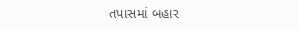તપાસમાં બહાર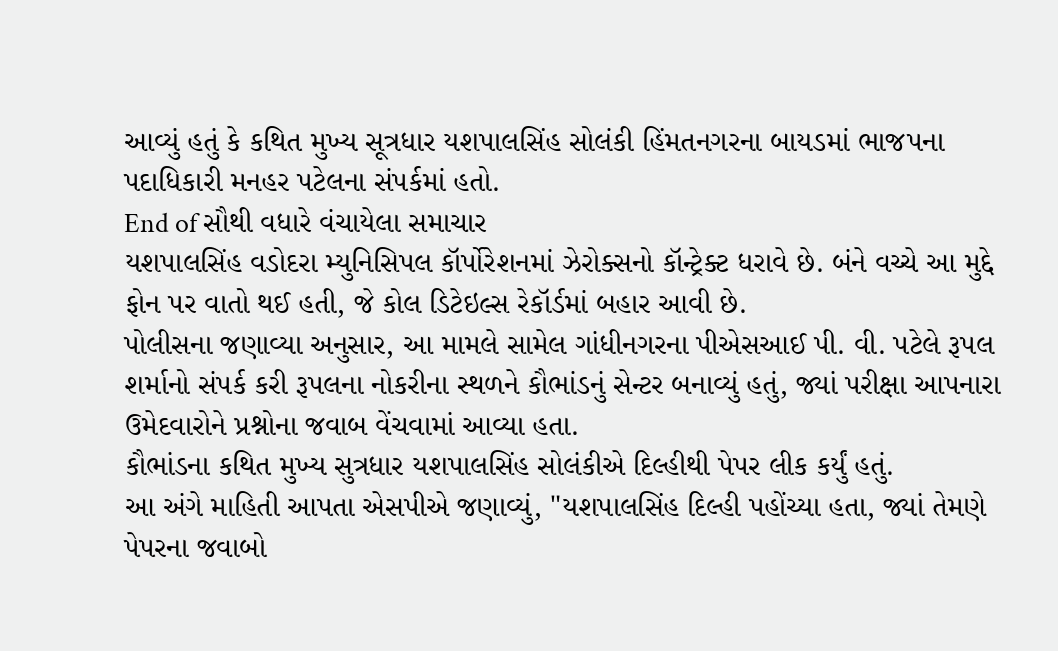આવ્યું હતું કે કથિત મુખ્ય સૂત્રધાર યશપાલસિંહ સોલંકી હિંમતનગરના બાયડમાં ભાજપના પદાધિકારી મનહર પટેલના સંપર્કમાં હતો.
End of સૌથી વધારે વંચાયેલા સમાચાર
યશપાલસિંહ વડોદરા મ્યુનિસિપલ કૉર્પોરેશનમાં ઝેરોક્સનો કૉન્ટ્રેક્ટ ધરાવે છે. બંને વચ્ચે આ મુદ્દે ફોન પર વાતો થઈ હતી, જે કોલ ડિટેઇલ્સ રેકૉર્ડમાં બહાર આવી છે.
પોલીસના જણાવ્યા અનુસાર, આ મામલે સામેલ ગાંધીનગરના પીએસઆઈ પી. વી. પટેલે રૂપલ શર્માનો સંપર્ક કરી રૂપલના નોકરીના સ્થળને કૌભાંડનું સેન્ટર બનાવ્યું હતું, જ્યાં પરીક્ષા આપનારા ઉમેદવારોને પ્રશ્નોના જવાબ વેંચવામાં આવ્યા હતા.
કૌભાંડના કથિત મુખ્ય સુત્રધાર યશપાલસિંહ સોલંકીએ દિલ્હીથી પેપર લીક કર્યું હતું.
આ અંગે માહિતી આપતા એસપીએ જણાવ્યું, "યશપાલસિંહ દિલ્હી પહોંચ્યા હતા, જ્યાં તેમણે પેપરના જવાબો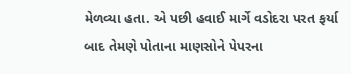મેળવ્યા હતા. એ પછી હવાઈ માર્ગે વડોદરા પરત ફર્યા બાદ તેમણે પોતાના માણસોને પેપરના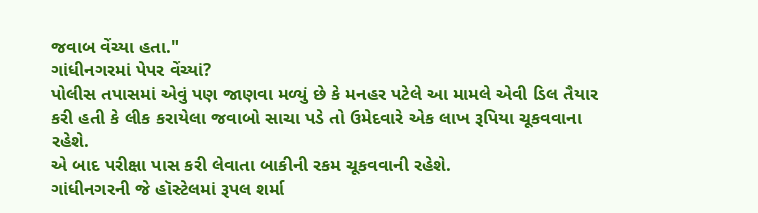જવાબ વેંચ્યા હતા."
ગાંધીનગરમાં પેપર વેંચ્યાં?
પોલીસ તપાસમાં એવું પણ જાણવા મળ્યું છે કે મનહર પટેલે આ મામલે એવી ડિલ તૈયાર કરી હતી કે લીક કરાયેલા જવાબો સાચા પડે તો ઉમેદવારે એક લાખ રૂપિયા ચૂકવવાના રહેશે.
એ બાદ પરીક્ષા પાસ કરી લેવાતા બાકીની રકમ ચૂકવવાની રહેશે.
ગાંધીનગરની જે હૉસ્ટેલમાં રૂપલ શર્મા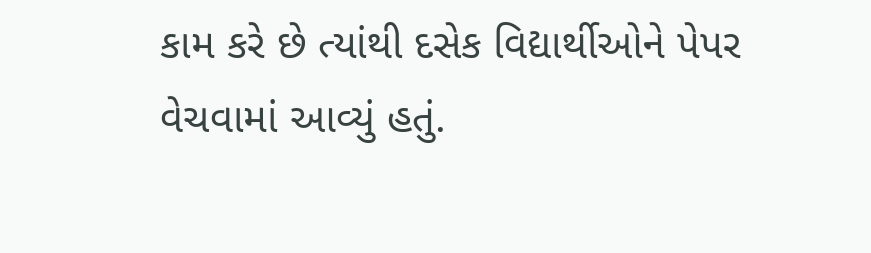કામ કરે છે ત્યાંથી દસેક વિદ્યાર્થીઓને પેપર વેચવામાં આવ્યું હતું.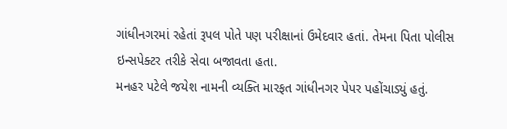ગાંધીનગરમાં રહેતાં રૂપલ પોતે પણ પરીક્ષાનાં ઉમેદવાર હતાં. તેમના પિતા પોલીસ ઇન્સપેક્ટર તરીકે સેવા બજાવતા હતા.
મનહર પટેલે જયેશ નામની વ્યક્તિ મારફત ગાંધીનગર પેપર પહોંચાડ્યું હતું.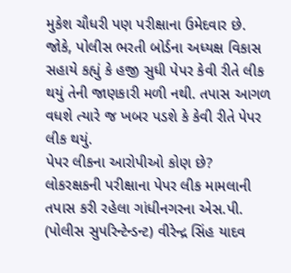મુકેશ ચૌધરી પણ પરીક્ષાના ઉમેદવાર છે.
જોકે, પોલીસ ભરતી બોર્ડના અધ્યક્ષ વિકાસ સહાયે કહ્યું કે હજી સુધી પેપર કેવી રીતે લીક થયું તેની જાણકારી મળી નથી. તપાસ આગળ વધશે ત્યારે જ ખબર પડશે કે કેવી રીતે પેપર લીક થયું.
પેપર લીકના આરોપીઓ કોણ છે?
લોકરક્ષકની પરીક્ષાના પેપર લીક મામલાની તપાસ કરી રહેલા ગાંધીનગરના એસ.પી. (પોલીસ સુપરિન્ટેન્ડન્ટ) વીરેન્દ્ર સિંહ યાદવ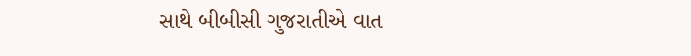સાથે બીબીસી ગુજરાતીએ વાત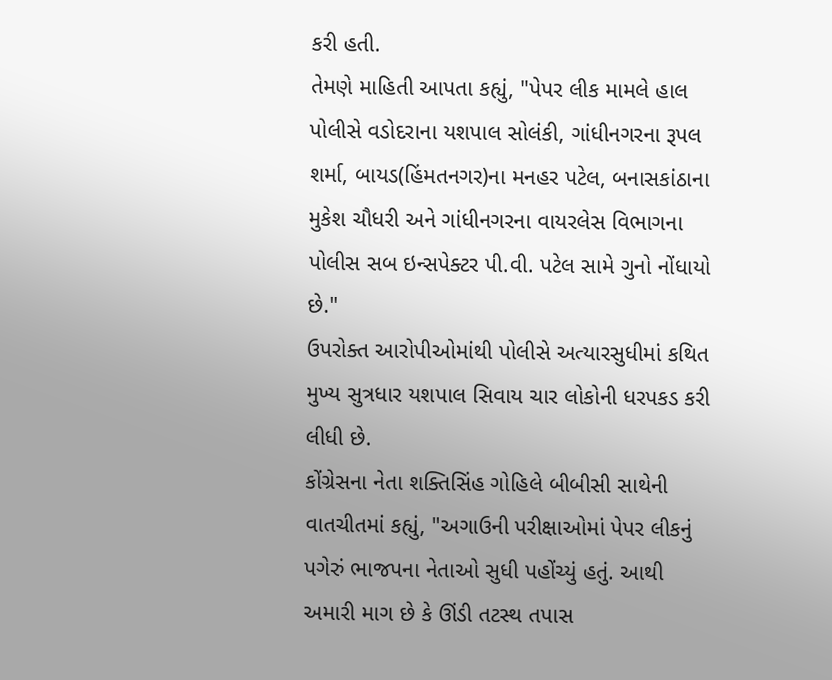કરી હતી.
તેમણે માહિતી આપતા કહ્યું, "પેપર લીક મામલે હાલ પોલીસે વડોદરાના યશપાલ સોલંકી, ગાંધીનગરના રૂપલ શર્મા, બાયડ(હિંમતનગર)ના મનહર પટેલ, બનાસકાંઠાના મુકેશ ચૌધરી અને ગાંધીનગરના વાયરલેસ વિભાગના પોલીસ સબ ઇન્સપેક્ટર પી.વી. પટેલ સામે ગુનો નોંધાયો છે."
ઉપરોક્ત આરોપીઓમાંથી પોલીસે અત્યારસુધીમાં કથિત મુખ્ય સુત્રધાર યશપાલ સિવાય ચાર લોકોની ધરપકડ કરી લીધી છે.
કોંગ્રેસના નેતા શક્તિસિંહ ગોહિલે બીબીસી સાથેની વાતચીતમાં કહ્યું, "અગાઉની પરીક્ષાઓમાં પેપર લીકનું પગેરું ભાજપના નેતાઓ સુધી પહોંચ્યું હતું. આથી અમારી માગ છે કે ઊંડી તટસ્થ તપાસ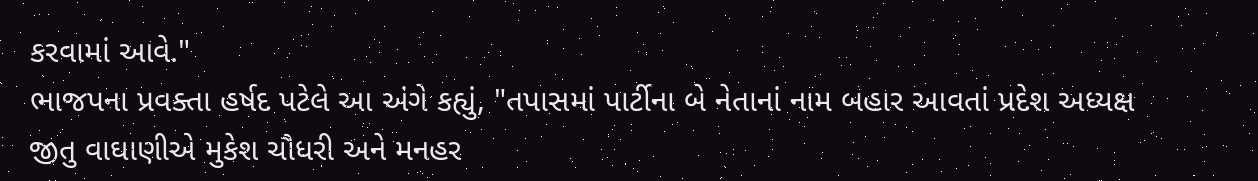કરવામાં આવે."
ભાજપના પ્રવક્તા હર્ષદ પટેલે આ અંગે કહ્યું, "તપાસમાં પાર્ટીના બે નેતાનાં નામ બહાર આવતાં પ્રદેશ અધ્યક્ષ જીતુ વાઘાણીએ મુકેશ ચૌધરી અને મનહર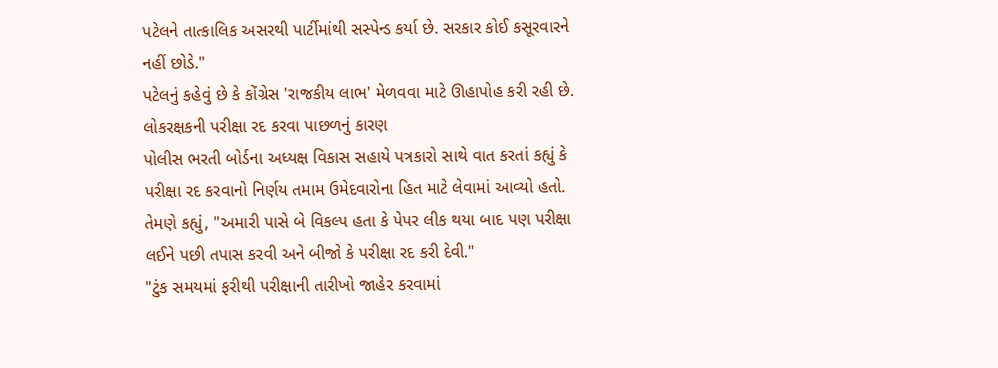પટેલને તાત્કાલિક અસરથી પાર્ટીમાંથી સસ્પેન્ડ કર્યા છે. સરકાર કોઈ કસૂરવારને નહીં છોડે."
પટેલનું કહેવું છે કે કોંગ્રેસ 'રાજકીય લાભ' મેળવવા માટે ઊહાપોહ કરી રહી છે.
લોકરક્ષકની પરીક્ષા રદ કરવા પાછળનું કારણ
પોલીસ ભરતી બોર્ડના અધ્યક્ષ વિકાસ સહાયે પત્રકારો સાથે વાત કરતાં કહ્યું કે પરીક્ષા રદ કરવાનો નિર્ણય તમામ ઉમેદવારોના હિત માટે લેવામાં આવ્યો હતો.
તેમણે કહ્યું, "અમારી પાસે બે વિકલ્પ હતા કે પેપર લીક થયા બાદ પણ પરીક્ષા લઈને પછી તપાસ કરવી અને બીજો કે પરીક્ષા રદ કરી દેવી."
"ટુંક સમયમાં ફરીથી પરીક્ષાની તારીખો જાહેર કરવામાં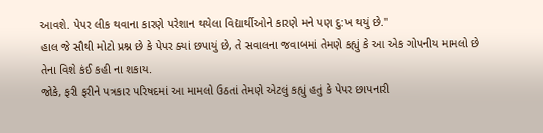આવશે. પેપર લીક થવાના કારણે પરેશાન થયેલા વિદ્યાર્થીઓને કારણે મને પણ દુ:ખ થયું છે."
હાલ જે સૌથી મોટો પ્રશ્ન છે કે પેપર ક્યાં છપાયું છે, તે સવાલના જવાબમાં તેમણે કહ્યું કે આ એક ગોપનીય મામલો છે તેના વિશે કંઈ કહી ના શકાય.
જોકે, ફરી ફરીને પત્રકાર પરિષદમાં આ મામલો ઉઠતાં તેમણે એટલું કહ્યું હતું કે પેપર છાપનારી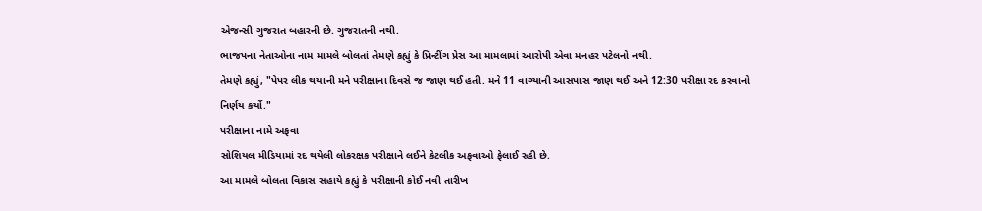એજન્સી ગુજરાત બહારની છે. ગુજરાતની નથી.
ભાજપના નેતાઓના નામ મામલે બોલતાં તેમણે કહ્યું કે પ્રિન્ટીંગ પ્રેસ આ મામલામાં આરોપી એવા મનહર પટેલનો નથી.
તેમણે કહ્યું, "પેપર લીક થયાની મને પરીક્ષાના દિવસે જ જાણ થઈ હતી. મને 11 વાગ્યાની આસપાસ જાણ થઈ અને 12:30 પરીક્ષા રદ કરવાનો નિર્ણય કર્યો."
પરીક્ષાના નામે અફવા
સોશિયલ મીડિયામાં રદ થયેલી લોકરક્ષક પરીક્ષાને લઈને કેટલીક અફવાઓ ફેલાઈ રહી છે.
આ મામલે બોલતા વિકાસ સહાયે કહ્યું કે પરીક્ષાની કોઈ નવી તારીખ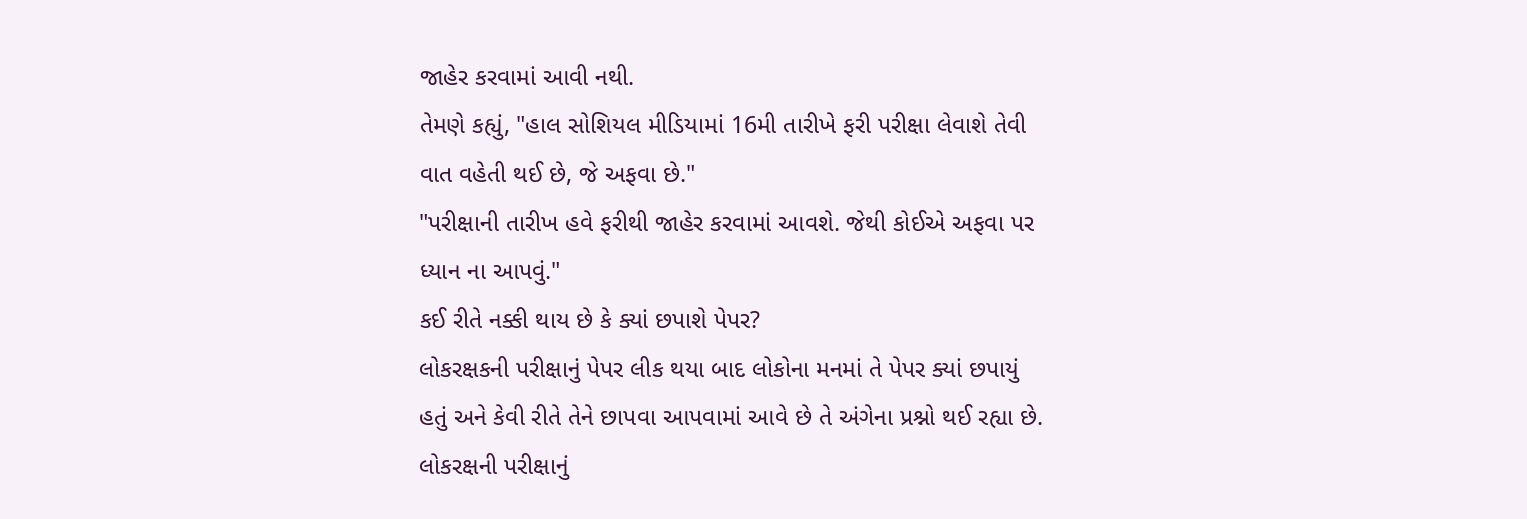જાહેર કરવામાં આવી નથી.
તેમણે કહ્યું, "હાલ સોશિયલ મીડિયામાં 16મી તારીખે ફરી પરીક્ષા લેવાશે તેવી વાત વહેતી થઈ છે, જે અફવા છે."
"પરીક્ષાની તારીખ હવે ફરીથી જાહેર કરવામાં આવશે. જેથી કોઈએ અફવા પર ધ્યાન ના આપવું."
કઈ રીતે નક્કી થાય છે કે ક્યાં છપાશે પેપર?
લોકરક્ષકની પરીક્ષાનું પેપર લીક થયા બાદ લોકોના મનમાં તે પેપર ક્યાં છપાયું હતું અને કેવી રીતે તેને છાપવા આપવામાં આવે છે તે અંગેના પ્રશ્નો થઈ રહ્યા છે.
લોકરક્ષની પરીક્ષાનું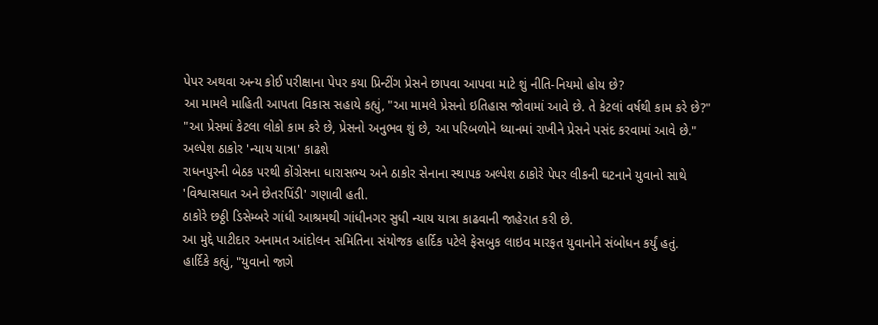પેપર અથવા અન્ય કોઈ પરીક્ષાના પેપર કયા પ્રિન્ટીંગ પ્રેસને છાપવા આપવા માટે શું નીતિ-નિયમો હોય છે?
આ મામલે માહિતી આપતા વિકાસ સહાયે કહ્યું, "આ મામલે પ્રેસનો ઇતિહાસ જોવામાં આવે છે. તે કેટલાં વર્ષથી કામ કરે છે?"
"આ પ્રેસમાં કેટલા લોકો કામ કરે છે, પ્રેસનો અનુભવ શું છે, આ પરિબળોને ધ્યાનમાં રાખીને પ્રેસને પસંદ કરવામાં આવે છે."
અલ્પેશ ઠાકોર 'ન્યાય યાત્રા' કાઢશે
રાધનપુરની બેઠક પરથી કોંગ્રેસના ધારાસભ્ય અને ઠાકોર સેનાના સ્થાપક અલ્પેશ ઠાકોરે પેપર લીકની ઘટનાને યુવાનો સાથે 'વિશ્વાસઘાત અને છેતરપિંડી' ગણાવી હતી.
ઠાકોરે છઠ્ઠી ડિસેમ્બરે ગાંધી આશ્રમથી ગાંધીનગર સુધી ન્યાય યાત્રા કાઢવાની જાહેરાત કરી છે.
આ મુદ્દે પાટીદાર અનામત આંદોલન સમિતિના સંયોજક હાર્દિક પટેલે ફેસબુક લાઇવ મારફત યુવાનોને સંબોધન કર્યું હતું.
હાર્દિકે કહ્યું, "યુવાનો જાગે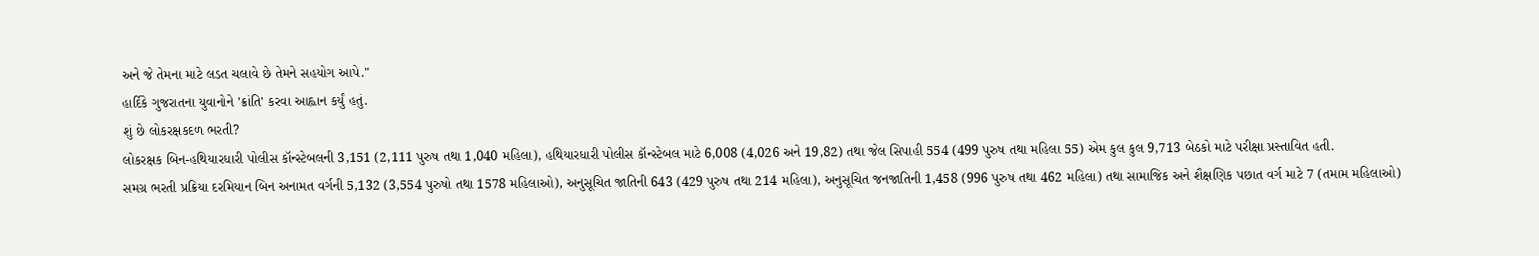અને જે તેમના માટે લડત ચલાવે છે તેમને સહયોગ આપે."
હાર્દિકે ગુજરાતના યુવાનોને 'ક્રાંતિ' કરવા આહ્વાન કર્યું હતું.
શું છે લોકરક્ષકદળ ભરતી?
લોકરક્ષક બિન-હથિયારધારી પોલીસ કૉન્સ્ટેબલની 3,151 (2,111 પુરુષ તથા 1,040 મહિલા), હથિયારધારી પોલીસ કૉન્સ્ટેબલ માટે 6,008 (4,026 અને 19,82) તથા જેલ સિપાહી 554 (499 પુરુષ તથા મહિલા 55) એમ કુલ કુલ 9,713 બેઠકો માટે પરીક્ષા પ્રસ્તાવિત હતી.
સમગ્ર ભરતી પ્રક્રિયા દરમિયાન બિન અનામત વર્ગની 5,132 (3,554 પુરુષો તથા 1578 મહિલાઓ), અનુસૂચિત જાતિની 643 (429 પુરુષ તથા 214 મહિલા), અનુસૂચિત જનજાતિની 1,458 (996 પુરુષ તથા 462 મહિલા) તથા સામાજિક અને શૈક્ષણિક પછાત વર્ગ માટે 7 (તમામ મહિલાઓ)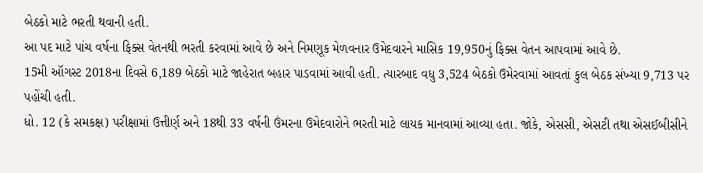બેઠકો માટે ભરતી થવાની હતી.
આ પદ માટે પાંચ વર્ષના ફિક્સ વેતનથી ભરતી કરવામાં આવે છે અને નિમણૂક મેળવનાર ઉમેદવારને માસિક 19,950નું ફિક્સ વેતન આપવામાં આવે છે.
15મી ઑગસ્ટ 2018ના દિવસે 6,189 બેઠકો માટે જાહેરાત બહાર પાડવામાં આવી હતી. ત્યારબાદ વધુ 3,524 બેઠકો ઉમેરવામાં આવતાં કુલ બેઠક સંખ્યા 9,713 પર પહોંચી હતી.
ધો. 12 (કે સમકક્ષ) પરીક્ષામાં ઉત્તીર્ણ અને 18થી 33 વર્ષની ઉંમરના ઉમેદવારોને ભરતી માટે લાયક માનવામાં આવ્યા હતા. જોકે, એસસી, એસટી તથા એસઈબીસીને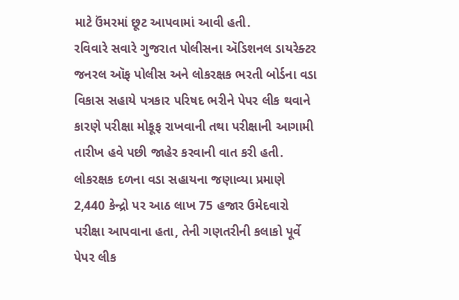માટે ઉંમરમાં છૂટ આપવામાં આવી હતી.
રવિવારે સવારે ગુજરાત પોલીસના ઍડિશનલ ડાયરેક્ટર જનરલ ઑફ પોલીસ અને લોકરક્ષક ભરતી બોર્ડના વડા વિકાસ સહાયે પત્રકાર પરિષદ ભરીને પેપર લીક થવાને કારણે પરીક્ષા મોકૂફ રાખવાની તથા પરીક્ષાની આગામી તારીખ હવે પછી જાહેર કરવાની વાત કરી હતી.
લોકરક્ષક દળના વડા સહાયના જણાવ્યા પ્રમાણે 2,440 કેન્દ્રો પર આઠ લાખ 75 હજાર ઉમેદવારો પરીક્ષા આપવાના હતા, તેની ગણતરીની કલાકો પૂર્વે પેપર લીક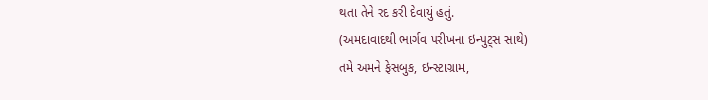થતા તેને રદ કરી દેવાયું હતું.
(અમદાવાદથી ભાર્ગવ પરીખના ઇન્પુટ્સ સાથે)
તમે અમને ફેસબુક, ઇન્સ્ટાગ્રામ,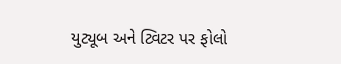યુટ્યૂબ અને ટ્વિટર પર ફોલો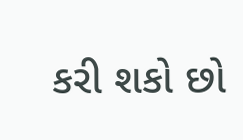કરી શકો છો